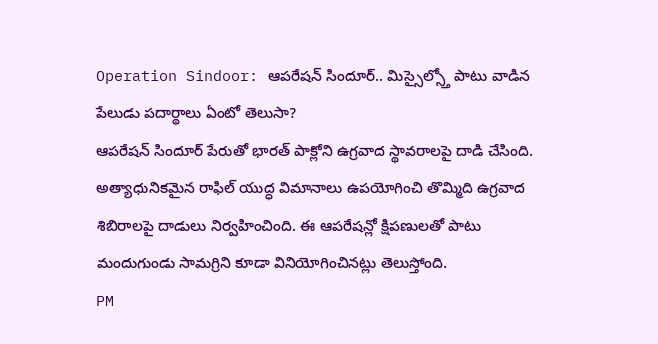Operation Sindoor: ఆపరేషన్ సిందూర్.. మిస్సైల్స్తో పాటు వాడిన పేలుడు పదార్థాలు ఏంటో తెలుసా?
ఆపరేషన్ సిందూర్ పేరుతో భారత్ పాక్లోని ఉగ్రవాద స్థావరాలపై దాడి చేసింది. అత్యాధునికమైన రాఫిల్ యుద్ధ విమానాలు ఉపయోగించి తొమ్మిది ఉగ్రవాద శిబిరాలపై దాడులు నిర్వహించింది. ఈ ఆపరేషన్లో క్షిపణులతో పాటు మందుగుండు సామగ్రిని కూడా వినియోగించినట్లు తెలుస్తోంది.
PM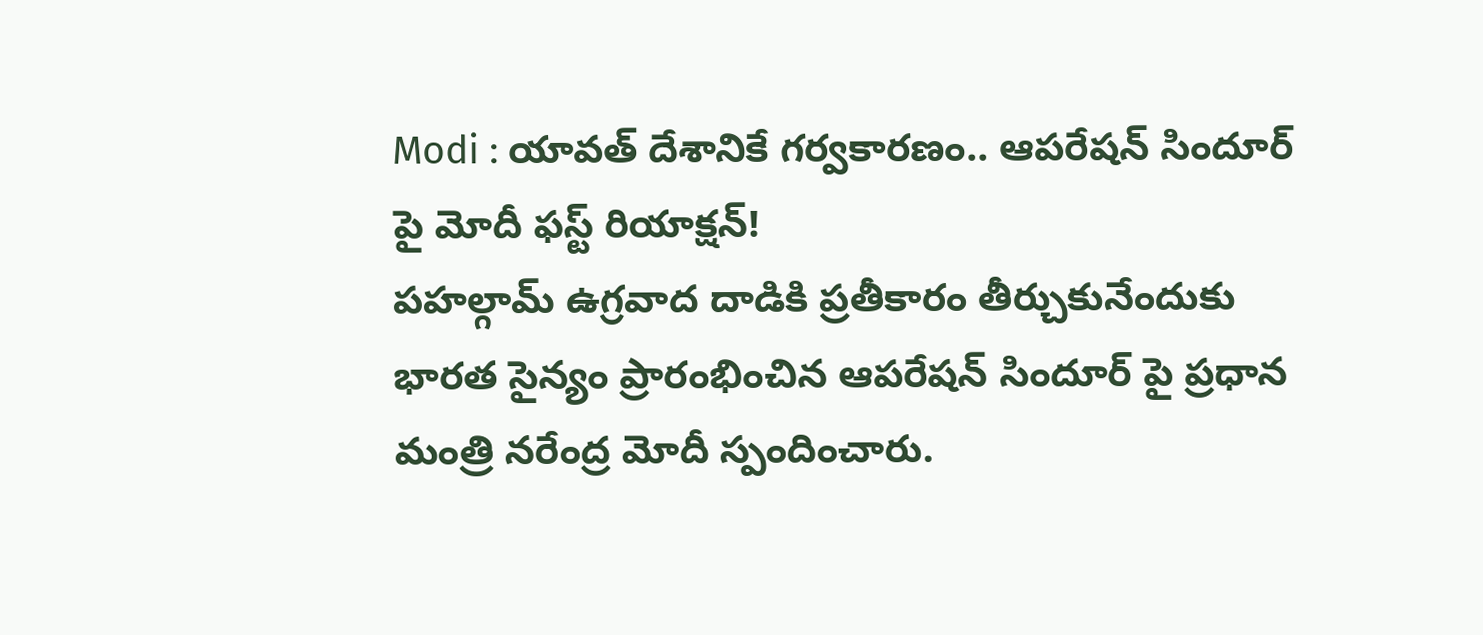Modi : యావత్ దేశానికే గర్వకారణం.. ఆపరేషన్ సిందూర్ పై మోదీ ఫస్ట్ రియాక్షన్!
పహల్గామ్ ఉగ్రవాద దాడికి ప్రతీకారం తీర్చుకునేందుకు భారత సైన్యం ప్రారంభించిన ఆపరేషన్ సిందూర్ పై ప్రధాన మంత్రి నరేంద్ర మోదీ స్పందించారు.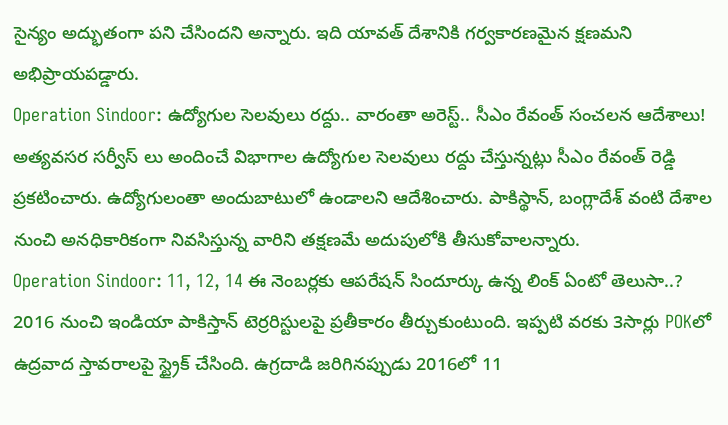సైన్యం అద్భుతంగా పని చేసిందని అన్నారు. ఇది యావత్ దేశానికి గర్వకారణమైన క్షణమని అభిప్రాయపడ్డారు.
Operation Sindoor: ఉద్యోగుల సెలవులు రద్దు.. వారంతా అరెస్ట్.. సీఎం రేవంత్ సంచలన ఆదేశాలు!
అత్యవసర సర్వీస్ లు అందించే విభాగాల ఉద్యోగుల సెలవులు రద్దు చేస్తున్నట్లు సీఎం రేవంత్ రెడ్డి ప్రకటించారు. ఉద్యోగులంతా అందుబాటులో ఉండాలని ఆదేశించారు. పాకిస్థాన్, బంగ్లాదేశ్ వంటి దేశాల నుంచి అనధికారికంగా నివసిస్తున్న వారిని తక్షణమే అదుపులోకి తీసుకోవాలన్నారు.
Operation Sindoor: 11, 12, 14 ఈ నెంబర్లకు ఆపరేషన్ సిందూర్కు ఉన్న లింక్ ఏంటో తెలుసా..?
2016 నుంచి ఇండియా పాకిస్తాన్ టెర్రరిస్టులపై ప్రతీకారం తీర్చుకుంటుంది. ఇప్పటి వరకు 3సార్లు POKలో ఉద్రవాద స్తావరాలపై స్ట్రైక్ చేసింది. ఉగ్రదాడి జరిగినప్పుడు 2016లో 11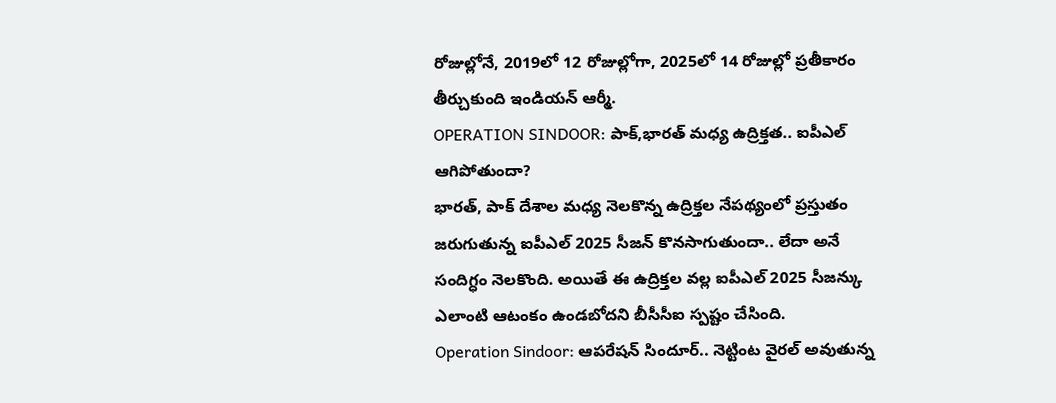రోజుల్లోనే, 2019లో 12 రోజుల్లోగా, 2025లో 14 రోజుల్లో ప్రతీకారం తీర్చుకుంది ఇండియన్ ఆర్మీ.
OPERATION SINDOOR: పాక్,భారత్ మధ్య ఉద్రిక్తత.. ఐపీఎల్ ఆగిపోతుందా?
భారత్, పాక్ దేశాల మధ్య నెలకొన్న ఉద్రిక్తల నేపథ్యంలో ప్రస్తుతం జరుగుతున్న ఐపీఎల్ 2025 సీజన్ కొనసాగుతుందా.. లేదా అనే సందిగ్ధం నెలకొంది. అయితే ఈ ఉద్రిక్తల వల్ల ఐపీఎల్ 2025 సీజన్కు ఎలాంటి ఆటంకం ఉండబోదని బీసీసీఐ స్పష్టం చేసింది.
Operation Sindoor: ఆపరేషన్ సిందూర్.. నెట్టింట వైరల్ అవుతున్న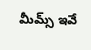మీమ్స్ ఇవే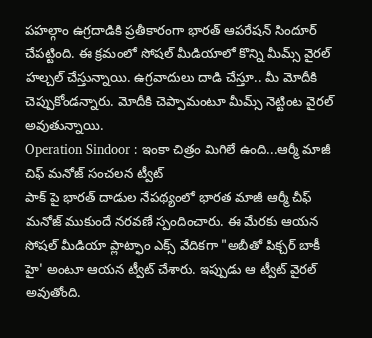పహల్గాం ఉగ్రదాడికి ప్రతీకారంగా భారత్ ఆపరేషన్ సిందూర్ చేపట్టింది. ఈ క్రమంలో సోషల్ మీడియాలో కొన్ని మీమ్స్ వైరల్ హల్చల్ చేస్తున్నాయి. ఉగ్రవాదులు దాడి చేస్తూ.. మీ మోదీకి చెప్పుకోండన్నారు. మోదీకి చెప్పామంటూ మీమ్స్ నెట్టింట వైరల్ అవుతున్నాయి.
Operation Sindoor : ఇంకా చిత్రం మిగిలే ఉంది...ఆర్మీ మాజీ చిఫ్ మనోజ్ సంచలన ట్వీట్
పాక్ పై భారత్ దాడుల నేపథ్యంలో భారత మాజీ ఆర్మీ చీఫ్ మనోజ్ ముకుందే నరవణే స్పందించారు. ఈ మేరకు ఆయన సోషల్ మీడియా ప్లాట్ఫాం ఎక్స్ వేదికగా "అబీతో పిక్చర్ బాకీ హై' అంటూ ఆయన ట్వీట్ చేశారు. ఇప్పుడు ఆ ట్వీట్ వైరల్ అవుతోంది.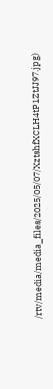/rtv/media/media_files/2025/05/07/XztshfXCLH4tP1ZtJJ97.jpg)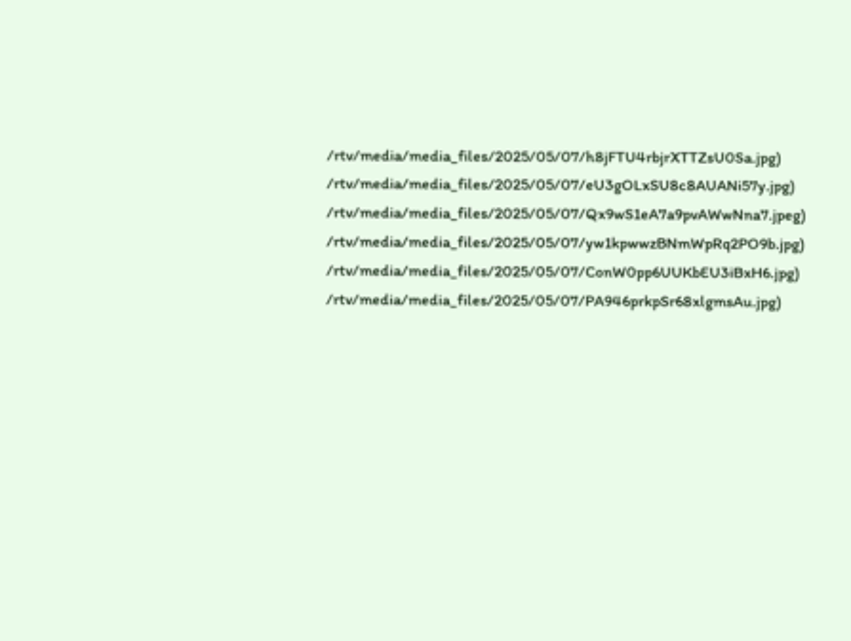/rtv/media/media_files/2025/05/07/h8jFTU4rbjrXTTZsU0Sa.jpg)
/rtv/media/media_files/2025/05/07/eU3gOLxSU8c8AUANi57y.jpg)
/rtv/media/media_files/2025/05/07/Qx9wS1eA7a9pvAWwNna7.jpeg)
/rtv/media/media_files/2025/05/07/yw1kpwwzBNmWpRq2PO9b.jpg)
/rtv/media/media_files/2025/05/07/ConW0pp6UUKbEU3iBxH6.jpg)
/rtv/media/media_files/2025/05/07/PA946prkpSr68xlgmsAu.jpg)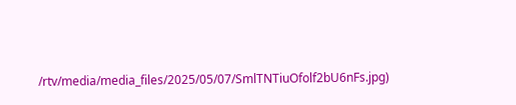/rtv/media/media_files/2025/05/07/SmlTNTiuOfolf2bU6nFs.jpg)